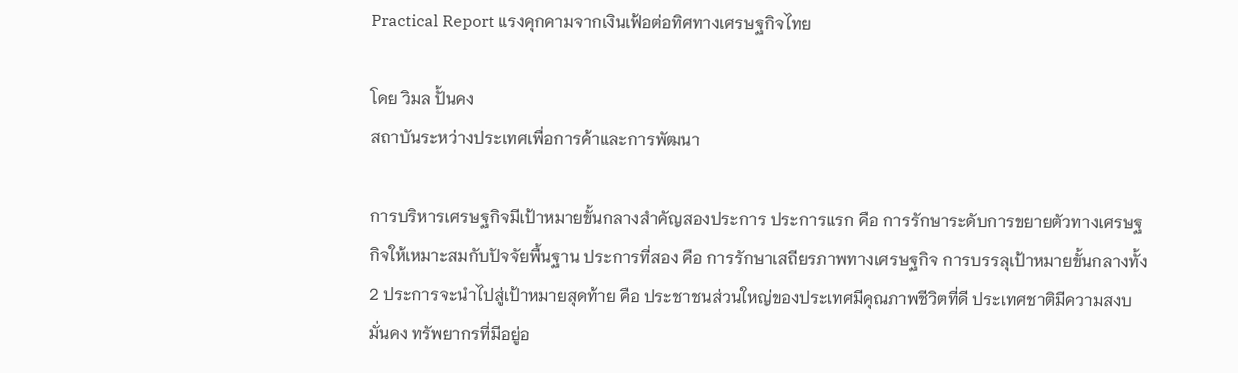Practical Report แรงคุกคามจากเงินเฟ้อต่อทิศทางเศรษฐกิจไทย

โดย วิมล ปั้นคง
สถาบันระหว่างประเทศเพื่อการค้าและการพัฒนา

การบริหารเศรษฐกิจมีเป้าหมายขั้นกลางสำคัญสองประการ ประการแรก คือ การรักษาระดับการขยายตัวทางเศรษฐกิจให้เหมาะสมกับปัจจัยพื้นฐาน ประการที่สอง คือ การรักษาเสถียรภาพทางเศรษฐกิจ การบรรลุเป้าหมายขั้นกลางทั้ง 2 ประการจะนำไปสู่เป้าหมายสุดท้าย คือ ประชาชนส่วนใหญ่ของประเทศมีคุณภาพชีวิตที่ดี ประเทศชาติมีความสงบมั่นคง ทรัพยากรที่มีอยู่อ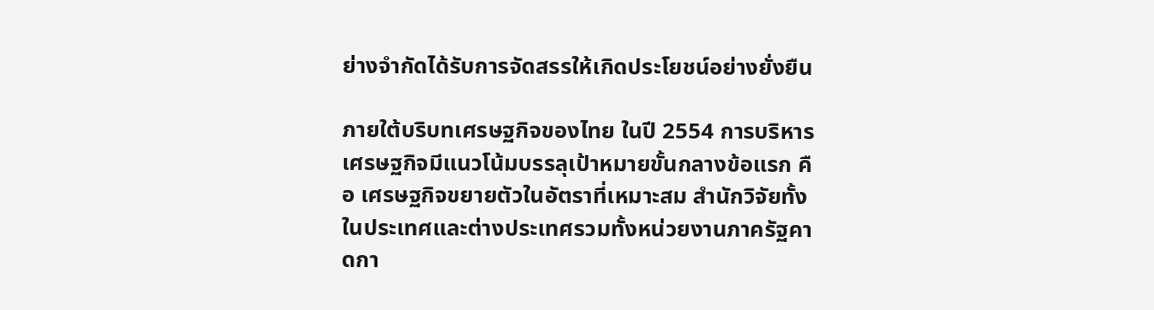ย่างจำกัดได้รับการจัดสรรให้เกิดประโยชน์อย่างยั่งยืน

ภายใต้บริบทเศรษฐกิจของไทย ในปี 2554 การบริหารเศรษฐกิจมีแนวโน้มบรรลุเป้าหมายขั้นกลางข้อแรก คือ เศรษฐกิจขยายตัวในอัตราที่เหมาะสม สำนักวิจัยทั้งในประเทศและต่างประเทศรวมทั้งหน่วยงานภาครัฐคาดกา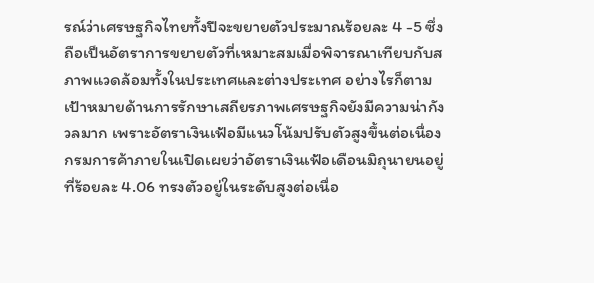รณ์ว่าเศรษฐกิจไทยทั้งปีจะขยายตัวประมาณร้อยละ 4 -5 ซึ่งถือเป็นอัตราการขยายตัวที่เหมาะสมเมื่อพิจารณาเทียบกับสภาพแวดล้อมทั้งในประเทศและต่างประเทศ อย่างไรก็ตาม เป้าหมายด้านการรักษาเสถียรภาพเศรษฐกิจยังมีความน่ากังวลมาก เพราะอัตราเงินเฟ้อมีแนวโน้มปรับตัวสูงขึ้นต่อเนื่อง กรมการค้าภายในเปิดเผยว่าอัตราเงินเฟ้อเดือนมิถุนายนอยู่ที่ร้อยละ 4.06 ทรงตัวอยู่ในระดับสูงต่อเนื่อ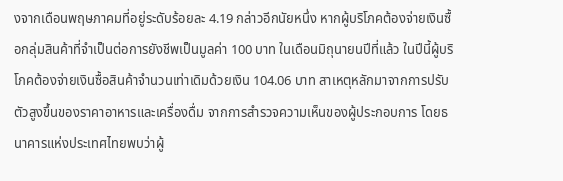งจากเดือนพฤษภาคมที่อยู่ระดับร้อยละ 4.19 กล่าวอีกนัยหนึ่ง หากผู้บริโภคต้องจ่ายเงินซื้อกลุ่มสินค้าที่จำเป็นต่อการยังชีพเป็นมูลค่า 100 บาท ในเดือนมิถุนายนปีที่แล้ว ในปีนี้ผู้บริโภคต้องจ่ายเงินซื้อสินค้าจำนวนเท่าเดิมด้วยเงิน 104.06 บาท สาเหตุหลักมาจากการปรับตัวสูงขึ้นของราคาอาหารและเครื่องดื่ม จากการสำรวจความเห็นของผู้ประกอบการ โดยธนาคารแห่งประเทศไทยพบว่าผู้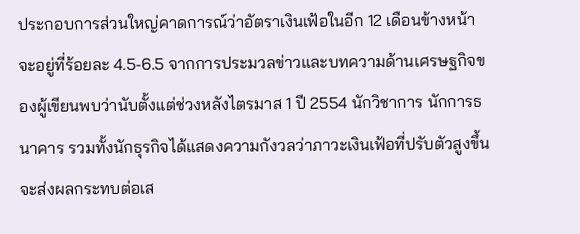ประกอบการส่วนใหญ่คาดการณ์ว่าอัตราเงินเฟ้อในอีก 12 เดือนข้างหน้าจะอยู่ที่ร้อยละ 4.5-6.5 จากการประมวลข่าวและบทความด้านเศรษฐกิจของผู้เขียนพบว่านับตั้งแต่ช่วงหลังไตรมาส 1 ปี 2554 นักวิชาการ นักการธนาคาร รวมทั้งนักธุรกิจได้แสดงความกังวลว่าภาวะเงินเฟ้อที่ปรับตัวสูงขึ้นจะส่งผลกระทบต่อเส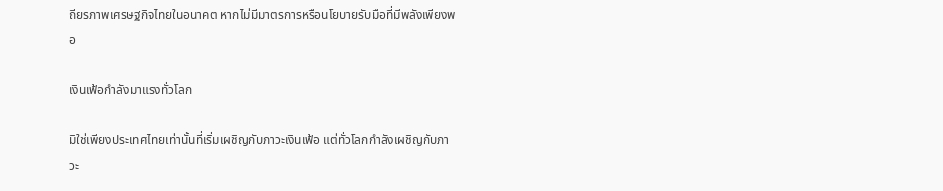ถียรภาพเศรษฐกิจไทยในอนาคต หากไม่มีมาตรการหรือนโยบายรับมือที่มีพลังเพียงพอ

เงินเฟ้อกำลังมาแรงทั่วโลก

มิใช่เพียงประเทศไทยเท่านั้นที่เริ่มเผชิญกับภาวะเงินเฟ้อ แต่ทั่วโลกกำลังเผชิญกับภาวะ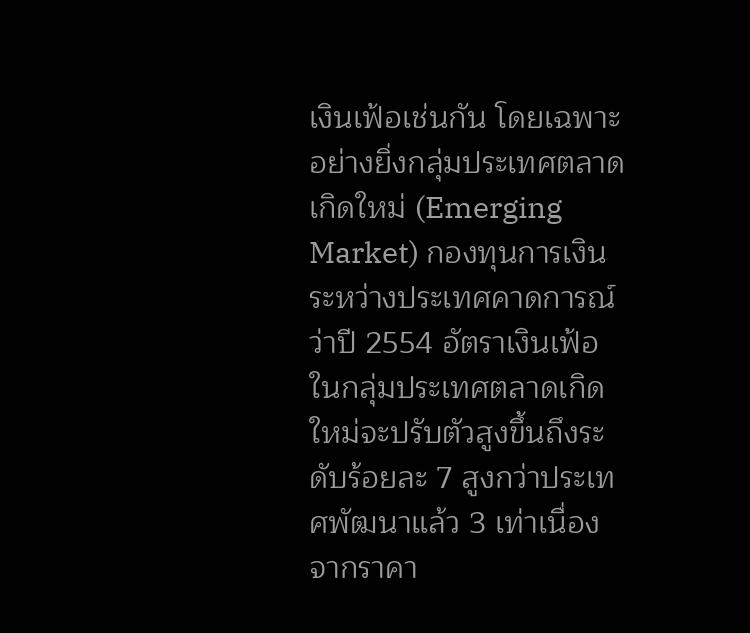เงินเฟ้อเช่นกัน โดยเฉพาะอย่างยิ่งกลุ่มประเทศตลาดเกิดใหม่ (Emerging Market) กองทุนการเงินระหว่างประเทศคาดการณ์ว่าปี 2554 อัตราเงินเฟ้อในกลุ่มประเทศตลาดเกิดใหม่จะปรับตัวสูงขึ้นถึงระดับร้อยละ 7 สูงกว่าประเทศพัฒนาแล้ว 3 เท่าเนื่องจากราคา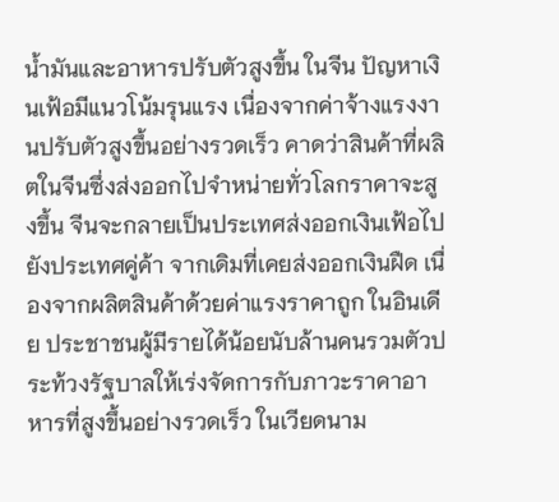น้ำมันและอาหารปรับตัวสูงขึ้น ในจีน ปัญหาเงินเฟ้อมีแนวโน้มรุนแรง เนื่องจากค่าจ้างแรงงานปรับตัวสูงขึ้นอย่างรวดเร็ว คาดว่าสินค้าที่ผลิตในจีนซึ่งส่งออกไปจำหน่ายทั่วโลกราคาจะสูงขึ้น จีนจะกลายเป็นประเทศส่งออกเงินเฟ้อไปยังประเทศคู่ค้า จากเดิมที่เคยส่งออกเงินฝืด เนื่องจากผลิตสินค้าด้วยค่าแรงราคาถูก ในอินเดีย ประชาชนผู้มีรายได้น้อยนับล้านคนรวมตัวประท้วงรัฐบาลให้เร่งจัดการกับภาวะราคาอาหารที่สูงขึ้นอย่างรวดเร็ว ในเวียดนาม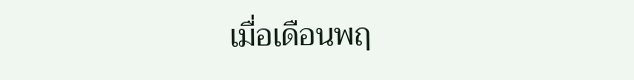เมื่อเดือนพฤ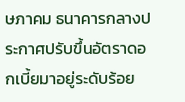ษภาคม ธนาคารกลางประกาศปรับขึ้นอัตราดอกเบี้ยมาอยู่ระดับร้อย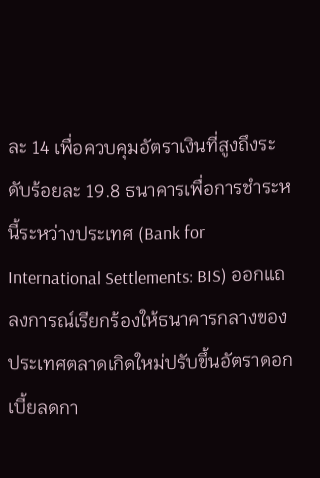ละ 14 เพื่อควบคุมอัตราเงินที่สูงถึงระดับร้อยละ 19.8 ธนาคารเพื่อการชำระหนี้ระหว่างประเทศ (Bank for International Settlements: BIS) ออกแถลงการณ์เรียกร้องให้ธนาคารกลางของประเทศตลาดเกิดใหม่ปรับขึ้นอัตราดอกเบี้ยลดกา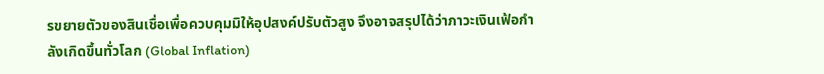รขยายตัวของสินเชื่อเพื่อควบคุมมิให้อุปสงค์ปรับตัวสูง จึงอาจสรุปได้ว่าภาวะเงินเฟ้อกำลังเกิดขึ้นทั่วโลก (Global Inflation)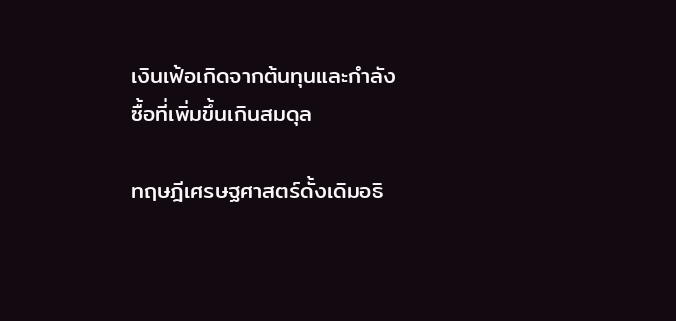เงินเฟ้อเกิดจากต้นทุนและกำลังซื้อที่เพิ่มขึ้นเกินสมดุล

ทฤษฎีเศรษฐศาสตร์ดั้งเดิมอธิ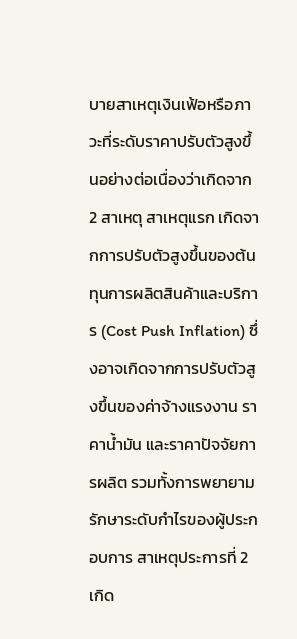บายสาเหตุเงินเฟ้อหรือภาวะที่ระดับราคาปรับตัวสูงขึ้นอย่างต่อเนื่องว่าเกิดจาก 2 สาเหตุ สาเหตุแรก เกิดจากการปรับตัวสูงขึ้นของต้นทุนการผลิตสินค้าและบริการ (Cost Push Inflation) ซึ่งอาจเกิดจากการปรับตัวสูงขึ้นของค่าจ้างแรงงาน ราคาน้ำมัน และราคาปัจจัยการผลิต รวมทั้งการพยายามรักษาระดับกำไรของผู้ประกอบการ สาเหตุประการที่ 2 เกิด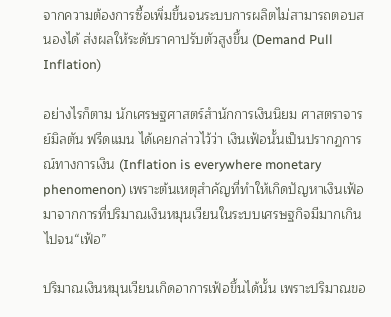จากความต้องการซื้อเพิ่มขึ้นจนระบบการผลิตไม่สามารถตอบสนองได้ ส่งผลให้ระดับราคาปรับตัวสูงขึ้น (Demand Pull Inflation)

อย่างไรก็ตาม นักเศรษฐศาสตร์สำนักการเงินนิยม ศาสตราจารย์มิลตัน ฟรีดแมน ได้เคยกล่าวไว้ว่า เงินเฟ้อนั้นเป็นปรากฏการณ์ทางการเงิน (Inflation is everywhere monetary phenomenon) เพราะต้นเหตุสำคัญที่ทำให้เกิดปัญหาเงินเฟ้อมาจากการที่ปริมาณเงินหมุนเวียนในระบบเศรษฐกิจมีมากเกินไปจน“เฟ้อ”

ปริมาณเงินหมุนเวียนเกิดอาการเฟ้อขึ้นได้นั้น เพราะปริมาณขอ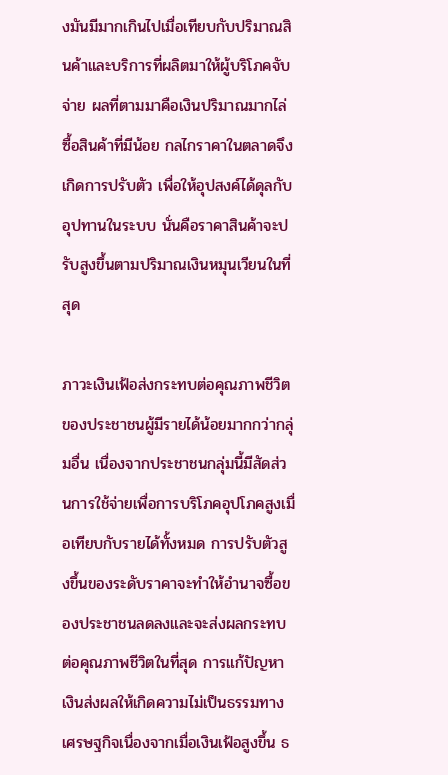งมันมีมากเกินไปเมื่อเทียบกับปริมาณสินค้าและบริการที่ผลิตมาให้ผู้บริโภคจับจ่าย ผลที่ตามมาคือเงินปริมาณมากไล่ซื้อสินค้าที่มีน้อย กลไกราคาในตลาดจึงเกิดการปรับตัว เพื่อให้อุปสงค์ได้ดุลกับอุปทานในระบบ นั่นคือราคาสินค้าจะปรับสูงขึ้นตามปริมาณเงินหมุนเวียนในที่สุด

ภาวะเงินเฟ้อส่งกระทบต่อคุณภาพชีวิตของประชาชนผู้มีรายได้น้อยมากกว่ากลุ่มอื่น เนื่องจากประชาชนกลุ่มนี้มีสัดส่วนการใช้จ่ายเพื่อการบริโภคอุปโภคสูงเมื่อเทียบกับรายได้ทั้งหมด การปรับตัวสูงขึ้นของระดับราคาจะทำให้อำนาจซื้อของประชาชนลดลงและจะส่งผลกระทบต่อคุณภาพชีวิตในที่สุด การแก้ปัญหาเงินส่งผลให้เกิดความไม่เป็นธรรมทางเศรษฐกิจเนื่องจากเมื่อเงินเฟ้อสูงขึ้น ธ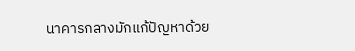นาคารกลางมักแก้ปัญหาด้วย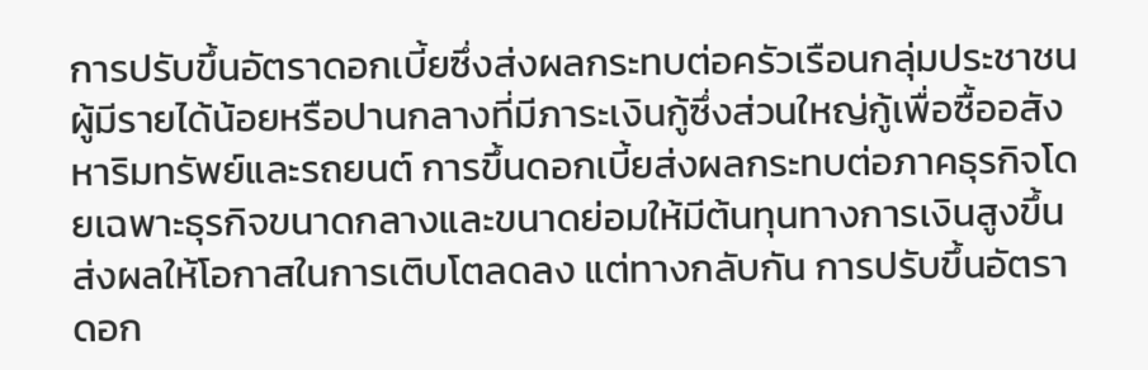การปรับขึ้นอัตราดอกเบี้ยซึ่งส่งผลกระทบต่อครัวเรือนกลุ่มประชาชนผู้มีรายได้น้อยหรือปานกลางที่มีภาระเงินกู้ซึ่งส่วนใหญ่กู้เพื่อซื้ออสังหาริมทรัพย์และรถยนต์ การขึ้นดอกเบี้ยส่งผลกระทบต่อภาคธุรกิจโดยเฉพาะธุรกิจขนาดกลางและขนาดย่อมให้มีต้นทุนทางการเงินสูงขึ้น ส่งผลให้โอกาสในการเติบโตลดลง แต่ทางกลับกัน การปรับขึ้นอัตราดอก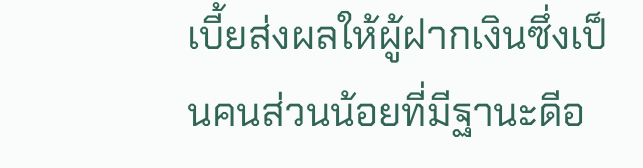เบี้ยส่งผลให้ผู้ฝากเงินซึ่งเป็นคนส่วนน้อยที่มีฐานะดีอ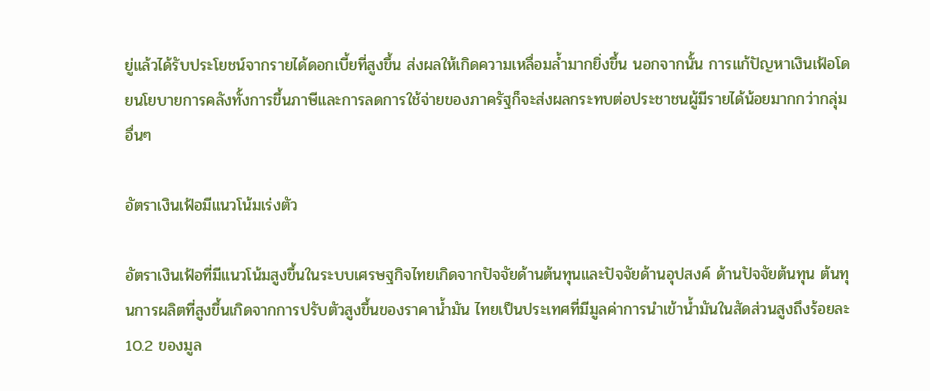ยู่แล้วได้รับประโยชน์จากรายได้ดอกเบี้ยที่สูงขึ้น ส่งผลให้เกิดความเหลื่อมล้ำมากยิ่งขึ้น นอกจากนั้น การแก้ปัญหาเงินเฟ้อโดยนโยบายการคลังทั้งการขึ้นภาษีและการลดการใช้จ่ายของภาครัฐก็จะส่งผลกระทบต่อประชาชนผู้มีรายได้น้อยมากกว่ากลุ่มอื่นๆ

อัตราเงินเฟ้อมีแนวโน้มเร่งตัว

อัตราเงินเฟ้อที่มีแนวโน้มสูงขึ้นในระบบเศรษฐกิจไทยเกิดจากปัจจัยด้านต้นทุนและปัจจัยด้านอุปสงค์ ด้านปัจจัยต้นทุน ต้นทุนการผลิตที่สูงขึ้นเกิดจากการปรับตัวสูงขึ้นของราคาน้ำมัน ไทยเป็นประเทศที่มีมูลค่าการนำเข้าน้ำมันในสัดส่วนสูงถึงร้อยละ 10.2 ของมูล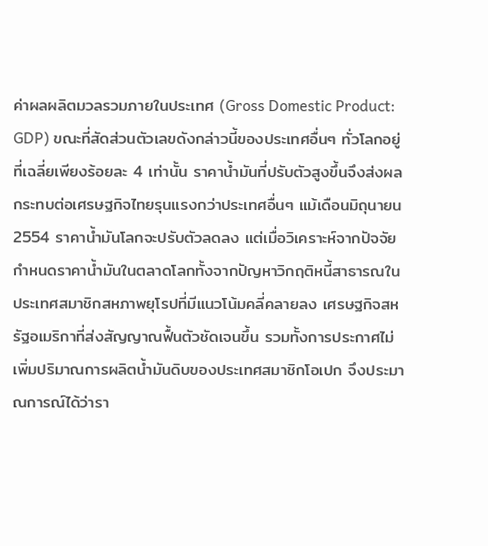ค่าผลผลิตมวลรวมภายในประเทศ (Gross Domestic Product: GDP) ขณะที่สัดส่วนตัวเลขดังกล่าวนี้ของประเทศอื่นๆ ทั่วโลกอยู่ที่เฉลี่ยเพียงร้อยละ 4 เท่านั้น ราคาน้ำมันที่ปรับตัวสูงขึ้นจึงส่งผลกระทบต่อเศรษฐกิจไทยรุนแรงกว่าประเทศอื่นๆ แม้เดือนมิถุนายน 2554 ราคาน้ำมันโลกจะปรับตัวลดลง แต่เมื่อวิเคราะห์จากปัจจัยกำหนดราคาน้ำมันในตลาดโลกทั้งจากปัญหาวิกฤติหนี้สาธารณในประเทศสมาชิกสหภาพยุโรปที่มีแนวโน้มคลี่คลายลง เศรษฐกิจสหรัฐอเมริกาที่ส่งสัญญาณฟื้นตัวชัดเจนขึ้น รวมทั้งการประกาศไม่เพิ่มปริมาณการผลิตน้ำมันดิบของประเทศสมาชิกโอเปก จึงประมาณการณ์ได้ว่ารา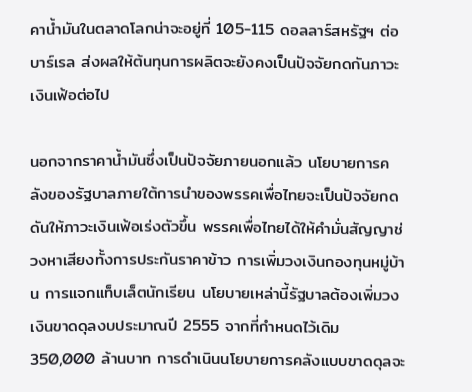คาน้ำมันในตลาดโลกน่าจะอยู่ที่ 105-115 ดอลลาร์สหรัฐฯ ต่อบาร์เรล ส่งผลให้ต้นทุนการผลิตจะยังคงเป็นปัจจัยกดกันภาวะเงินเฟ้อต่อไป

นอกจากราคาน้ำมันซึ่งเป็นปัจจัยภายนอกแล้ว นโยบายการคลังของรัฐบาลภายใต้การนำของพรรคเพื่อไทยจะเป็นปัจจัยกดดันให้ภาวะเงินเฟ้อเร่งตัวขึ้น พรรคเพื่อไทยได้ให้คำมั่นสัญญาช่วงหาเสียงทั้งการประกันราคาข้าว การเพิ่มวงเงินกองทุนหมู่บ้าน การแจกแท็บเล็ตนักเรียน นโยบายเหล่านี้รัฐบาลต้องเพิ่มวงเงินขาดดุลงบประมาณปี 2555 จากที่กำหนดไว้เดิม 350,000 ล้านบาท การดำเนินนโยบายการคลังแบบขาดดุลจะ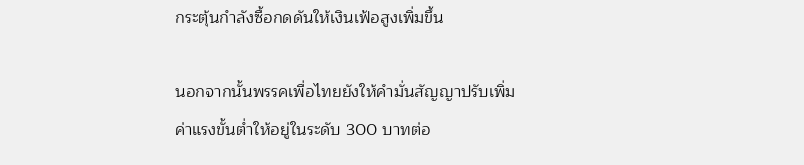กระตุ้นกำลังซื้อกดดันให้เงินเฟ้อสูงเพิ่มขึ้น

นอกจากนั้นพรรคเพื่อไทยยังให้คำมั่นสัญญาปรับเพิ่มค่าแรงขั้นต่ำให้อยู่ในระดับ 300 บาทต่อ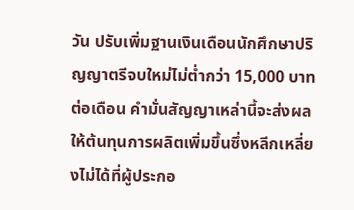วัน ปรับเพิ่มฐานเงินเดือนนักศึกษาปริญญาตรีจบใหม่ไม่ต่ำกว่า 15,000 บาทต่อเดือน คำมั่นสัญญาเหล่านี้จะส่งผลให้ต้นทุนการผลิตเพิ่มขึ้นซึ่งหลีกเหลี่ยงไม่ได้ที่ผู้ประกอ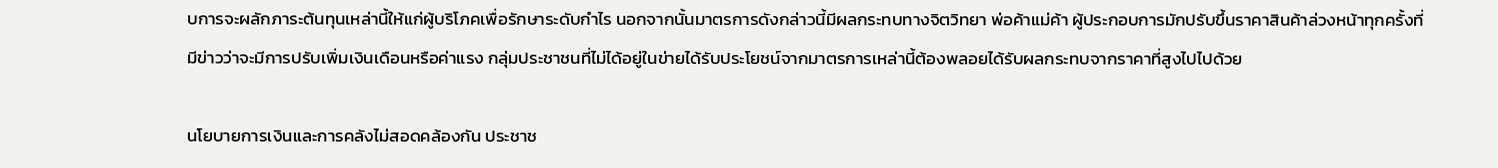บการจะผลักภาระต้นทุนเหล่านี้ให้แก่ผู้บริโภคเพื่อรักษาระดับกำไร นอกจากนั้นมาตรการดังกล่าวนี้มีผลกระทบทางจิตวิทยา พ่อค้าแม่ค้า ผู้ประกอบการมักปรับขึ้นราคาสินค้าล่วงหน้าทุกครั้งที่มีข่าวว่าจะมีการปรับเพิ่มเงินเดือนหรือค่าแรง กลุ่มประชาชนที่ไม่ได้อยู่ในข่ายได้รับประโยชน์จากมาตรการเหล่านี้ต้องพลอยได้รับผลกระทบจากราคาที่สูงไปไปด้วย

นโยบายการเงินและการคลังไม่สอดคล้องกัน ประชาช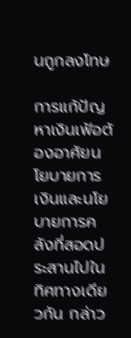นถูกลงโทษ

การแก้ปัญหาเงินเฟ้อต้องอาศัยนโยบายการเงินและนโยบายการคลังที่สอดประสานไปในทิศทางเดียวกัน กล่าว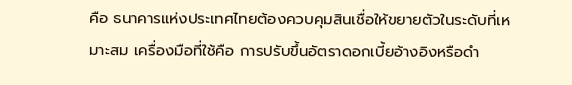คือ ธนาคารแห่งประเทศไทยต้องควบคุมสินเชื่อให้ขยายตัวในระดับที่เหมาะสม เครื่องมือที่ใช้คือ การปรับขึ้นอัตราดอกเบี้ยอ้างอิงหรือดำ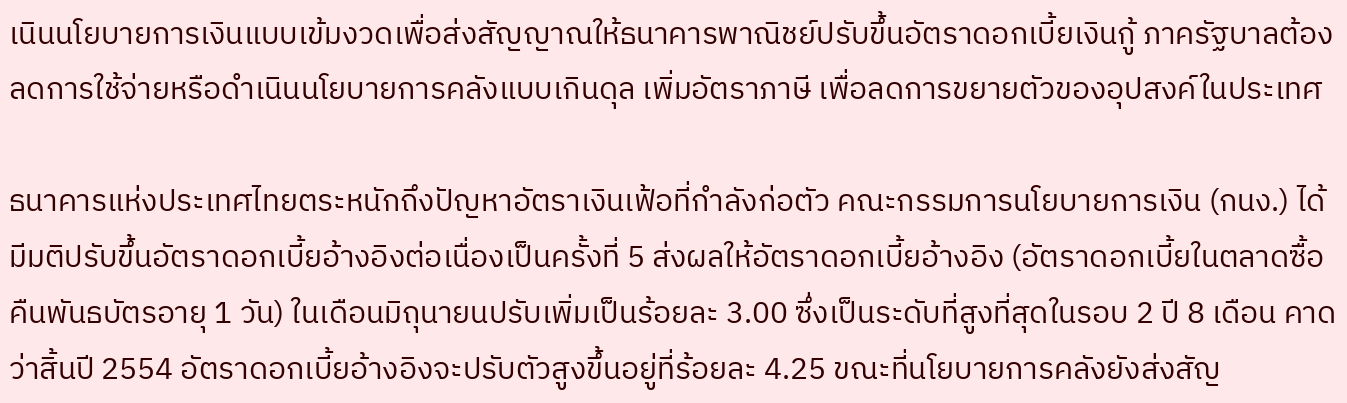เนินนโยบายการเงินแบบเข้มงวดเพื่อส่งสัญญาณให้ธนาคารพาณิชย์ปรับขึ้นอัตราดอกเบี้ยเงินกู้ ภาครัฐบาลต้องลดการใช้จ่ายหรือดำเนินนโยบายการคลังแบบเกินดุล เพิ่มอัตราภาษี เพื่อลดการขยายตัวของอุปสงค์ในประเทศ

ธนาคารแห่งประเทศไทยตระหนักถึงปัญหาอัตราเงินเฟ้อที่กำลังก่อตัว คณะกรรมการนโยบายการเงิน (กนง.) ได้มีมติปรับขึ้นอัตราดอกเบี้ยอ้างอิงต่อเนื่องเป็นครั้งที่ 5 ส่งผลให้อัตราดอกเบี้ยอ้างอิง (อัตราดอกเบี้ยในตลาดซื้อคืนพันธบัตรอายุ 1 วัน) ในเดือนมิถุนายนปรับเพิ่มเป็นร้อยละ 3.00 ซึ่งเป็นระดับที่สูงที่สุดในรอบ 2 ปี 8 เดือน คาดว่าสิ้นปี 2554 อัตราดอกเบี้ยอ้างอิงจะปรับตัวสูงขึ้นอยู่ที่ร้อยละ 4.25 ขณะที่นโยบายการคลังยังส่งสัญ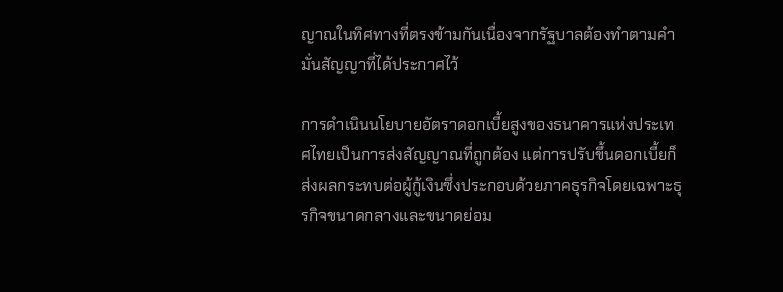ญาณในทิศทางที่ตรงข้ามกันเนื่องจากรัฐบาลต้องทำตามคำมั่นสัญญาที่ได้ประกาศไว้

การดำเนินนโยบายอัตราดอกเบี้ยสูงของธนาคารแห่งประเทศไทยเป็นการส่งสัญญาณที่ถูกต้อง แต่การปรับขึ้นดอกเบี้ยก็ส่งผลกระทบต่อผู้กู้เงินซึ่งประกอบด้วยภาคธุรกิจโดยเฉพาะธุรกิจขนาดกลางและขนาดย่อม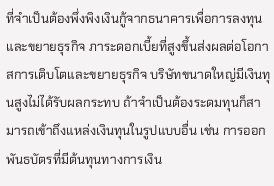ที่จำเป็นต้องพึ่งพิงเงินกู้จากธนาคารเพื่อการลงทุนและขยายธุรกิจ ภาระดอกเบี้ยที่สูงขึ้นส่งผลต่อโอกาสการเติบโตและขยายธุรกิจ บริษัทขนาดใหญ่มีเงินทุนสูงไม่ได้รับผลกระทบ ถ้าจำเป็นต้องระดมทุนก็สามารถเข้าถึงแหล่งเงินทุนในรูปแบบอื่น เช่น การออกพันธบัตรที่มีต้นทุนทางการเงิน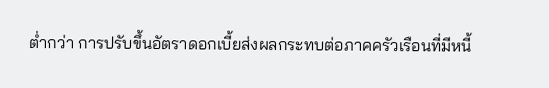ต่ำกว่า การปรับขึ้นอัตราดอกเบี้ยส่งผลกระทบต่อภาคครัวเรือนที่มีหนี้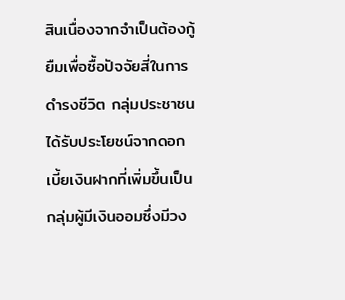สินเนื่องจากจำเป็นต้องกู้ยืมเพื่อซื้อปัจจัยสี่ในการดำรงชีวิต กลุ่มประชาชนได้รับประโยชน์จากดอกเบี้ยเงินฝากที่เพิ่มขึ้นเป็นกลุ่มผู้มีเงินออมซึ่งมีวง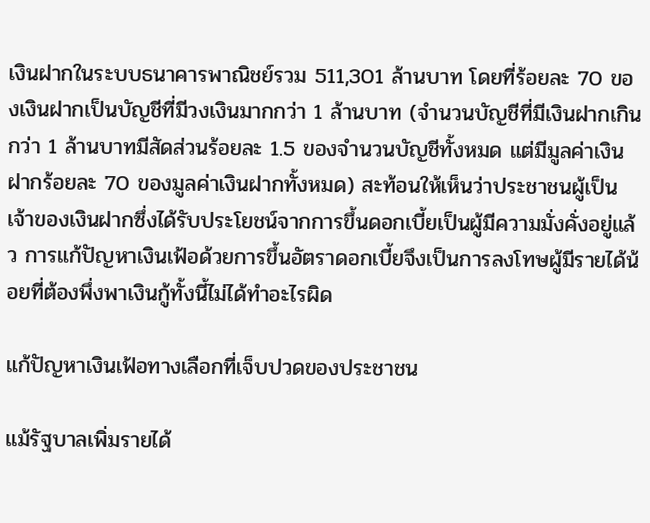เงินฝากในระบบธนาคารพาณิชย์รวม 511,301 ล้านบาท โดยที่ร้อยละ 70 ของเงินฝากเป็นบัญชีที่มีวงเงินมากกว่า 1 ล้านบาท (จำนวนบัญชีที่มีเงินฝากเกินกว่า 1 ล้านบาทมีสัดส่วนร้อยละ 1.5 ของจำนวนบัญชีทั้งหมด แต่มีมูลค่าเงินฝากร้อยละ 70 ของมูลค่าเงินฝากทั้งหมด) สะท้อนให้เห็นว่าประชาชนผู้เป็นเจ้าของเงินฝากซึ่งได้รับประโยชน์จากการขึ้นดอกเบี้ยเป็นผู้มีความมั่งคั่งอยู่แล้ว การแก้ปัญหาเงินเฟ้อด้วยการขึ้นอัตราดอกเบี้ยจึงเป็นการลงโทษผู้มีรายได้น้อยที่ต้องพึ่งพาเงินกู้ทั้งนี้ไม่ได้ทำอะไรผิด

แก้ปัญหาเงินเฟ้อทางเลือกที่เจ็บปวดของประชาชน

แม้รัฐบาลเพิ่มรายได้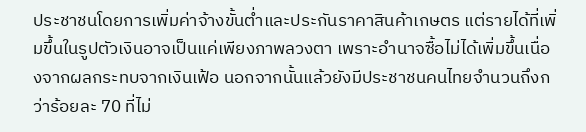ประชาชนโดยการเพิ่มค่าจ้างขั้นต่ำและประกันราคาสินค้าเกษตร แต่รายได้ที่เพิ่มขึ้นในรูปตัวเงินอาจเป็นแค่เพียงภาพลวงตา เพราะอำนาจซื้อไม่ได้เพิ่มขึ้นเนื่องจากผลกระทบจากเงินเฟ้อ นอกจากนั้นแล้วยังมีประชาชนคนไทยจำนวนถึงกว่าร้อยละ 70 ที่ไม่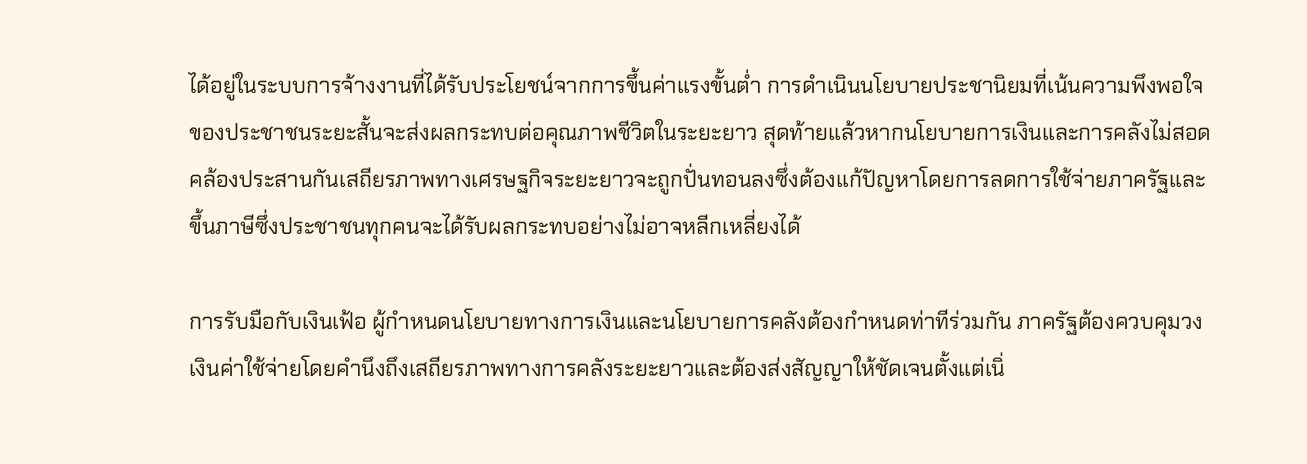ได้อยู่ในระบบการจ้างงานที่ได้รับประโยชน์จากการขึ้นค่าแรงขั้นต่ำ การดำเนินนโยบายประชานิยมที่เน้นความพึงพอใจของประชาชนระยะสั้นจะส่งผลกระทบต่อคุณภาพชีวิตในระยะยาว สุดท้ายแล้วหากนโยบายการเงินและการคลังไม่สอดคล้องประสานกันเสถียรภาพทางเศรษฐกิจระยะยาวจะถูกปั่นทอนลงซึ่งต้องแก้ปัญหาโดยการลดการใช้จ่ายภาครัฐและขึ้นภาษีซึ่งประชาชนทุกคนจะได้รับผลกระทบอย่างไม่อาจหลีกเหลี่ยงได้

การรับมือกับเงินเฟ้อ ผู้กำหนดนโยบายทางการเงินและนโยบายการคลังต้องกำหนดท่าทีร่วมกัน ภาครัฐต้องควบคุมวงเงินค่าใช้จ่ายโดยคำนึงถึงเสถียรภาพทางการคลังระยะยาวและต้องส่งสัญญาให้ชัดเจนตั้งแต่เนิ่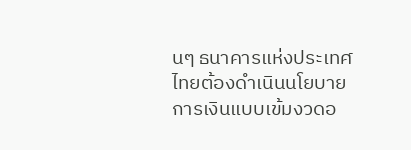นๆ ธนาคารแห่งประเทศไทยต้องดำเนินนโยบายการเงินแบบเข้มงวดอ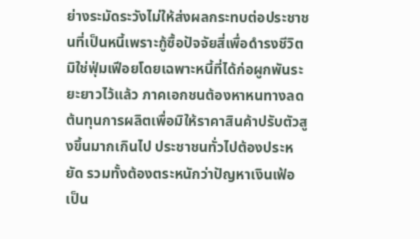ย่างระมัดระวังไม่ให้ส่งผลกระทบต่อประชาชนที่เป็นหนี้เพราะกู้ซื้อปัจจัยสี่เพื่อดำรงชีวิต มิใช่ฟุ่มเฟีอยโดยเฉพาะหนี้ที่ได้ก่อผูกพันระยะยาวไว้แล้ว ภาคเอกชนต้องหาหนทางลดต้นทุนการผลิตเพื่อมิให้ราคาสินค้าปรับตัวสูงขึ้นมากเกินไป ประชาชนทั่วไปต้องประหยัด รวมทั้งต้องตระหนักว่าปัญหาเงินเฟ้อเป็น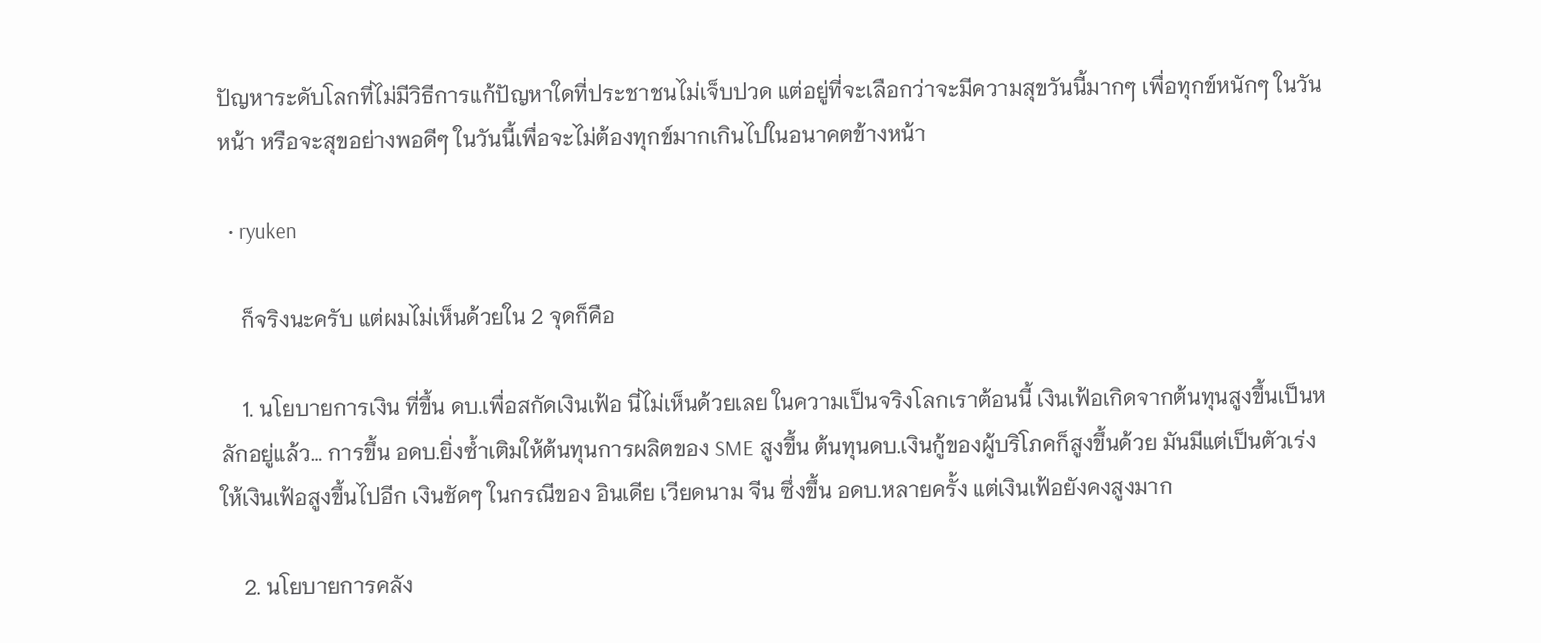ปัญหาระดับโลกที่ไม่มีวิธีการแก้ปัญหาใดที่ประชาชนไม่เจ็บปวด แต่อยู่ที่จะเลือกว่าจะมีความสุขวันนี้มากๆ เพื่อทุกข์หนักๆ ในวันหน้า หรือจะสุขอย่างพอดีๆ ในวันนี้เพื่อจะไม่ต้องทุกข์มากเกินไปในอนาคตข้างหน้า

  • ryuken

    ก็จริงนะครับ แต่ผมไม่เห็นด้วยใน 2 จุดก็คือ

    1. นโยบายการเงิน ที่ขึ้น ดบ.เพื่อสกัดเงินเฟ้อ นี่ไม่เห็นด้วยเลย ในความเป็นจริงโลกเราต้อนนี้ เงินเฟ้อเกิดจากต้นทุนสูงขึ้นเป็นหลักอยู่แล้ว… การขึ้น อดบ.ยิ่งซ้ำเติมให้ต้นทุนการผลิตของ SME สูงขึ้น ต้นทุนดบ.เงินกู้ของผู้บริโภคก็สูงขึ้นด้วย มันมีแต่เป็นตัวเร่งให้เงินเฟ้อสูงขึ้นไปอีก เงินชัดๆ ในกรณีของ อินเดีย เวียดนาม จีน ซึ่งขึ้น อดบ.หลายครั้ง แต่เงินเฟ้อยังคงสูงมาก

    2. นโยบายการคลัง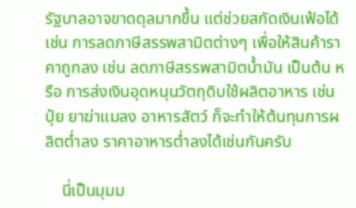รัฐบาลอาจขาดดุลมากขึ้น แต่ช่วยสกัดเงินเฟ้อได้ เช่น การลดภาษีสรรพสามิตต่างๆ เพื่อให้สินค้าราคาถูกลง เช่น ลดภาษีสรรพสามิตน้ำมัน เป็นต้น หรือ การส่งเงินอุดหนุนวัตถุดิบใช้ผลิตอาหาร เช่น ปุ๋ย ยาฆ่าแมลง อาหารสัตว์ ก็จะทำให้ต้นทุนการผลิตต่ำลง ราคาอาหารต่ำลงได้เช่นกันครับ

    นี่เป็นมุมม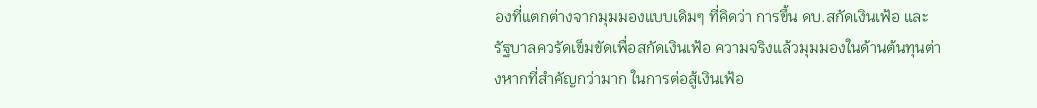องที่แตกต่างจากมุมมองแบบเดิมๆ ที่คิดว่า การขึ้น ดบ.สกัดเงินเฟ้อ และ รัฐบาลควรัดเข็มขัดเพื่อสกัดเงินเฟ้อ ความจริงแล้วมุมมองในด้านต้นทุนต่างหากที่สำคัญกว่ามาก ในการต่อสู้เงินเฟ้อ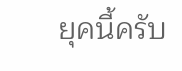ยุคนี้ครับ